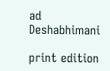ad
Deshabhimani

print edition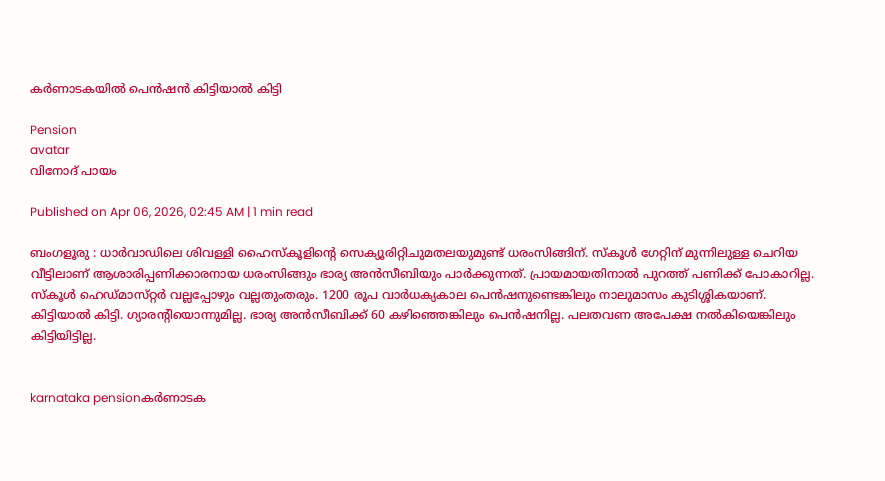കർണാടകയിൽ പെൻഷൻ കിട്ടിയാൽ കിട്ടി

Pension
avatar
വിനോദ്‌ പായം

Published on Apr 06, 2026, 02:45 AM | 1 min read

ബംഗളൂരു : ധാർവാഡിലെ ശിവള്ളി ഹൈസ്‌കൂളിന്റെ സെക്യൂരിറ്റിചുമതലയുമുണ്ട്‌ ധരംസിങ്ങിന്‌. സ്‌കൂൾ ഗേറ്റിന്‌ മുന്നിലുള്ള ചെറിയ വീട്ടിലാണ്‌ ആശാരിപ്പണിക്കാരനായ ധരംസിങ്ങും ഭാര്യ അൻസീബിയും പാർക്കുന്നത്‌. പ്രായമായതിനാൽ പുറത്ത്‌ പണിക്ക്‌ പോകാറില്ല. സ്‌കൂൾ ഹെഡ്‌മാസ്‌റ്റർ വല്ലപ്പോഴും വല്ലതുംതരും. 1200 രൂപ വാർധക്യകാല പെൻഷനുണ്ടെങ്കിലും നാലുമാസം കുടിശ്ശികയാണ്‌. കിട്ടിയാൽ കിട്ടി. ഗ്യാരന്റിയൊന്നുമില്ല. ഭാര്യ അൻസീബിക്ക്‌ 60 കഴിഞ്ഞെങ്കിലും പെൻഷനില്ല. പലതവണ അപേക്ഷ നൽകിയെങ്കിലും കിട്ടിയിട്ടില്ല.


karnataka pensionകർണാടക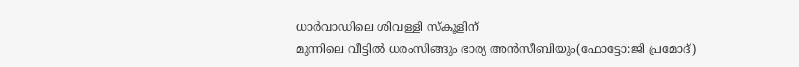ധാർവാഡിലെ ശിവള്ളി സ്‌കൂളിന്‌
മുന്നിലെ വീട്ടിൽ ധരംസിങ്ങും ഭാര്യ അൻസീബിയും(ഫോട്ടോ:ജി പ്രമോദ്‌)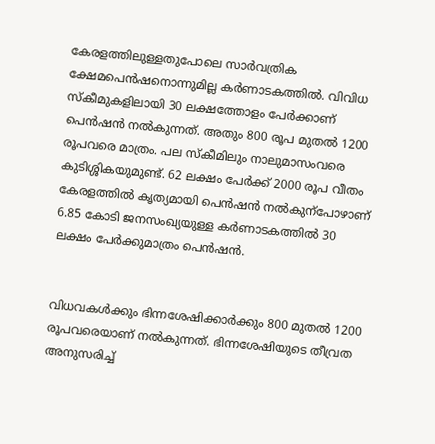കേരളത്തിലുള്ളതുപോലെ സാർവത്രിക ക്ഷേമപെൻഷനൊന്നുമില്ല കർണാടകത്തിൽ. വിവിധ സ്‌കീമുകളിലായി 30 ലക്ഷത്തോളം പേർക്കാണ്‌ പെൻഷൻ നൽകുന്നത്‌. അതും 800 രൂപ മുതൽ 1200 രൂപവരെ മാത്രം. പല സ്‌കീമിലും നാലുമാസംവരെ കുടിശ്ശികയുമുണ്ട്‌. 62 ലക്ഷം പേർക്ക്‌ 2000 രൂപ വീതം കേരളത്തിൽ കൃത്യമായി പെൻഷൻ നൽകുന്പോഴാണ്‌ 6.85 കോടി ജനസംഖ്യയുള്ള കർണാടകത്തിൽ 30 ലക്ഷം പേർക്കുമാത്രം പെൻഷൻ.


വിധവകൾക്കും ഭിന്നശേഷിക്കാർക്കും 800 മുതൽ 1200 രൂപവരെയാണ്‌ നൽകുന്നത്‌. ഭിന്നശേഷിയുടെ തീവ്രത അനുസരിച്ച്‌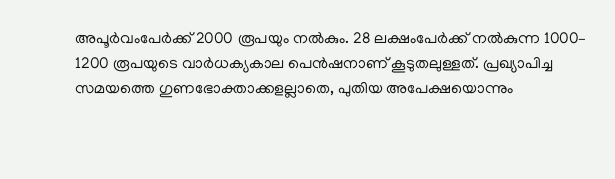അപൂർവംപേർക്ക്‌ 2000 രൂപയും നൽകും. 28 ലക്ഷംപേർക്ക്‌ നൽകുന്ന 1000– 1200 രൂപയുടെ വാർധക്യകാല പെൻഷനാണ്‌ കൂടുതലുള്ളത്‌. പ്രഖ്യാപിച്ച സമയത്തെ ഗുണഭോക്താക്കളല്ലാതെ, പുതിയ അപേക്ഷയൊന്നും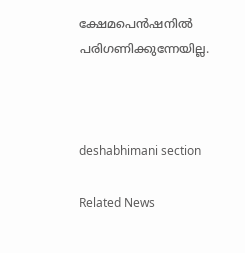ക്ഷേമപെൻഷനിൽ പരിഗണിക്കുന്നേയില്ല.



deshabhimani section

Related News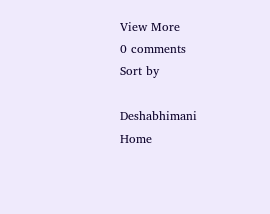View More
0 comments
Sort by

Deshabhimani
Home